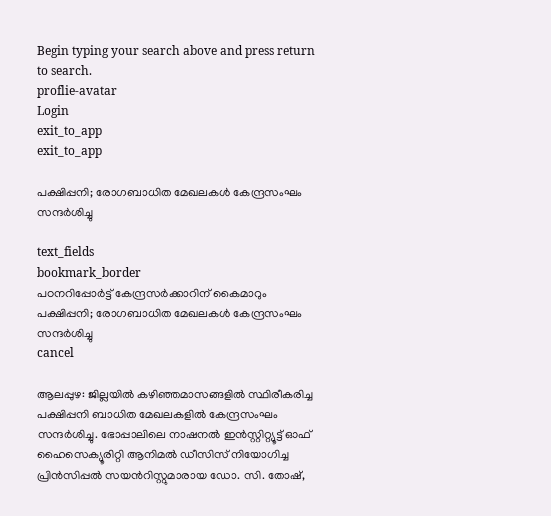Begin typing your search above and press return to search.
proflie-avatar
Login
exit_to_app
exit_to_app

പക്ഷിപ്പനി; രോഗബാധിത മേഖലകൾ കേന്ദ്രസംഘം സന്ദർശിച്ചു

text_fields
bookmark_border
പഠനറിപ്പോർട്ട് കേന്ദ്രസർക്കാറിന് കൈമാറും
പക്ഷിപ്പനി; രോഗബാധിത മേഖലകൾ കേന്ദ്രസംഘം സന്ദർശിച്ചു
cancel

ആലപ്പുഴ: ജില്ലയിൽ കഴിഞ്ഞമാസങ്ങളിൽ സ്ഥിരീകരിച്ച പക്ഷിപ്പനി ബാധിത മേഖലകളിൽ കേന്ദ്രസംഘം സന്ദർശിച്ചു. ഭോപ്പാലിലെ നാഷനൽ ഇൻസ്റ്റിറ്റ്യൂട്ട് ഓഫ് ഹൈസെക്യൂരിറ്റി ആനിമൽ ഡീസിസ് നിയോഗിച്ച പ്രിൻസിപ്പൽ സയന്‍റിസ്റ്റുമാരായ ഡോ. സി. തോഷ്,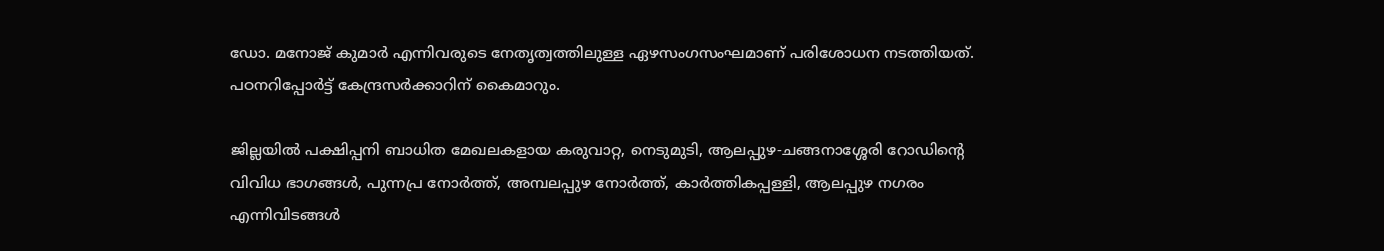ഡോ. മനോജ് കുമാർ എന്നിവരുടെ നേതൃത്വത്തിലുള്ള ഏഴസംഗസംഘമാണ് പരിശോധന നടത്തിയത്. പഠനറിപ്പോർട്ട് കേന്ദ്രസർക്കാറിന് കൈമാറും.

ജില്ലയിൽ പക്ഷിപ്പനി ബാധിത മേഖലകളായ കരുവാറ്റ, നെടുമുടി, ആലപ്പുഴ-ചങ്ങനാശ്ശേരി റോഡിന്റെ വിവിധ ഭാഗങ്ങൾ, പുന്നപ്ര നോർത്ത്, അമ്പലപ്പുഴ നോർത്ത്, കാ‌ർത്തികപ്പള്ളി, ആലപ്പുഴ നഗരം എന്നിവിടങ്ങൾ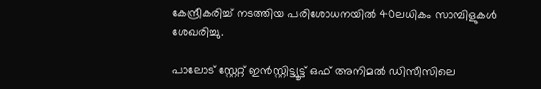കേന്ദ്രീകരിച്ച് നടത്തിയ പരിശോധനയിൽ 40ലധികം സാമ്പിളുകൾ ശേഖരിച്ചു.

പാലോട് സ്റ്റേറ്റ് ഇൻസ്റ്റിട്ട്യൂട്ട് ഒഫ് അനിമൽ ഡിസീസിലെ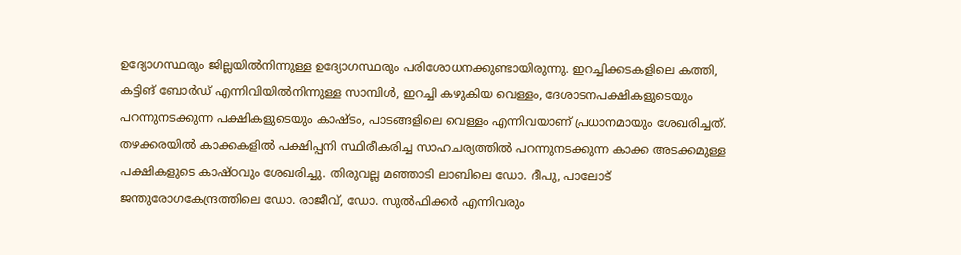ഉദ്യോഗസ്ഥരും ജില്ലയിൽനിന്നുള്ള ഉദ്യോഗസ്ഥരും പരിശോധനക്കുണ്ടായിരുന്നു. ഇറച്ചിക്കടകളിലെ കത്തി, കട്ടിങ് ബോർഡ് എന്നിവിയിൽനിന്നുള്ള സാമ്പിൾ, ഇറച്ചി കഴുകിയ വെള്ളം, ദേശാടനപക്ഷികളുടെയും പറന്നുനടക്കുന്ന പക്ഷികളുടെയും കാഷ്ടം, പാടങ്ങളിലെ വെള്ളം എന്നിവയാണ് പ്രധാനമായും ശേഖരിച്ചത്. തഴക്കരയിൽ കാക്കകളിൽ പക്ഷിപ്പനി സ്ഥിരീകരിച്ച സാഹചര്യത്തിൽ പറന്നുനടക്കുന്ന കാക്ക അടക്കമുള്ള പക്ഷികളുടെ കാഷ്ഠവും ശേഖരിച്ചു. തിരുവല്ല മഞ്ഞാടി ലാബിലെ ഡോ. ദീപു, പാലോട് ജന്തുരോഗകേന്ദ്രത്തിലെ ഡോ. രാജീവ്, ഡോ. സുൽഫിക്കർ എന്നിവരും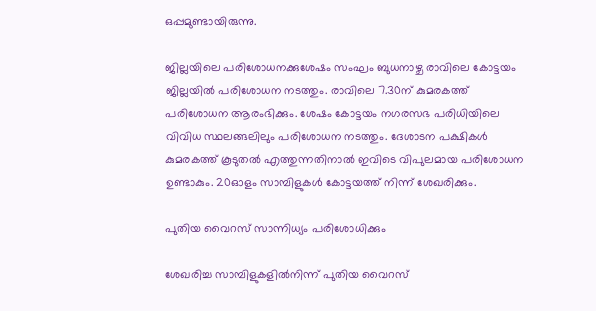ഒപ്പമുണ്ടായിരുന്നു.

ജില്ലയിലെ പരിശോധനക്കുശേഷം സംഘം ബുധനാഴ്ച രാവിലെ കോട്ടയം ജില്ലയിൽ പരിശോധന നടത്തും. രാവിലെ 7.30ന് കുമരകത്ത് പരിശോധന ആരംഭിക്കും. ശേഷം കോട്ടയം നഗരസഭ പരിധിയിലെ വിവിധ സ്ഥലങ്ങലിലും പരിശോധന നടത്തും. ദേശാടന പക്ഷികൾ കുമരകത്ത് കൂടുതൽ എത്തുന്നതിനാൽ ഇവിടെ വിപുലമായ പരിശോധന ഉണ്ടാകും. 20ഓളം സാമ്പിളുകൾ കോട്ടയത്ത് നിന്ന് ശേഖരിക്കും.

പുതിയ വൈറസ് സാന്നിധ്യം പരിശോധിക്കും

ശേഖരിച്ച സാമ്പിളുകളിൽനിന്ന് പുതിയ വൈറസ്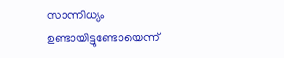സാന്നിധ്യം ഉണ്ടായിട്ടുണ്ടോയെന്ന്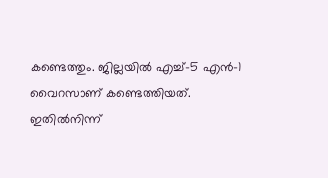കണ്ടെത്തും. ജില്ലയിൽ എച്ച്-5 എൻ-1 വൈറസാണ് കണ്ടെത്തിയത്. ഇതിൽനിന്ന്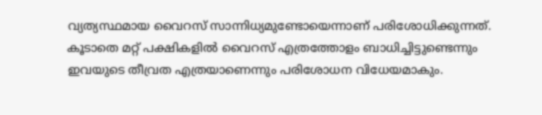വ്യത്യസ്ഥമായ വൈറസ് സാന്നിധ്യമുണ്ടോയെന്നാണ് പരിശോധിക്കുന്നത്. കൂടാതെ മറ്റ് പക്ഷികളിൽ വൈറസ് എത്രത്തോളം ബാധിച്ചിട്ടുണ്ടെന്നും ഇവയുടെ തീവ്രത എത്രയാണെന്നും പരിശോധന വിധേയമാകും.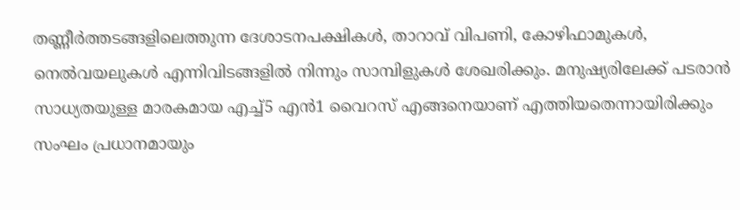തണ്ണീർത്തടങ്ങളിലെത്തുന്ന ദേശാടനപക്ഷികൾ, താറാവ് വിപണി, കോഴിഫാമുകൾ, നെൽവയലുകൾ എന്നിവിടങ്ങളിൽ നിന്നും സാമ്പിളുകൾ ശേഖരിക്കും. മനുഷ്യരിലേക്ക് പടരാൻ സാധ്യതയുള്ള മാരകമായ എച്ച്5 എൻ1 വൈറസ് എങ്ങനെയാണ് എത്തിയതെന്നായിരിക്കും സംഘം പ്രധാനമായും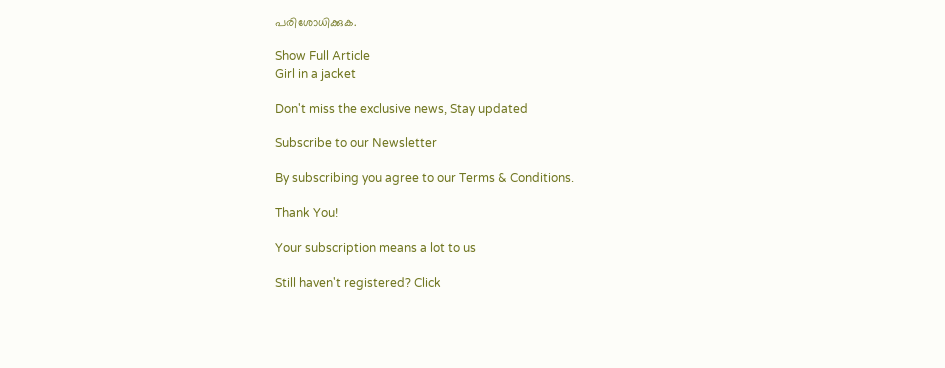പരിശോധിക്കുക.

Show Full Article
Girl in a jacket

Don't miss the exclusive news, Stay updated

Subscribe to our Newsletter

By subscribing you agree to our Terms & Conditions.

Thank You!

Your subscription means a lot to us

Still haven't registered? Click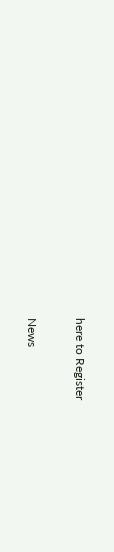here to Register

News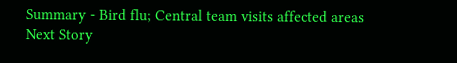Summary - Bird flu; Central team visits affected areas
Next Story